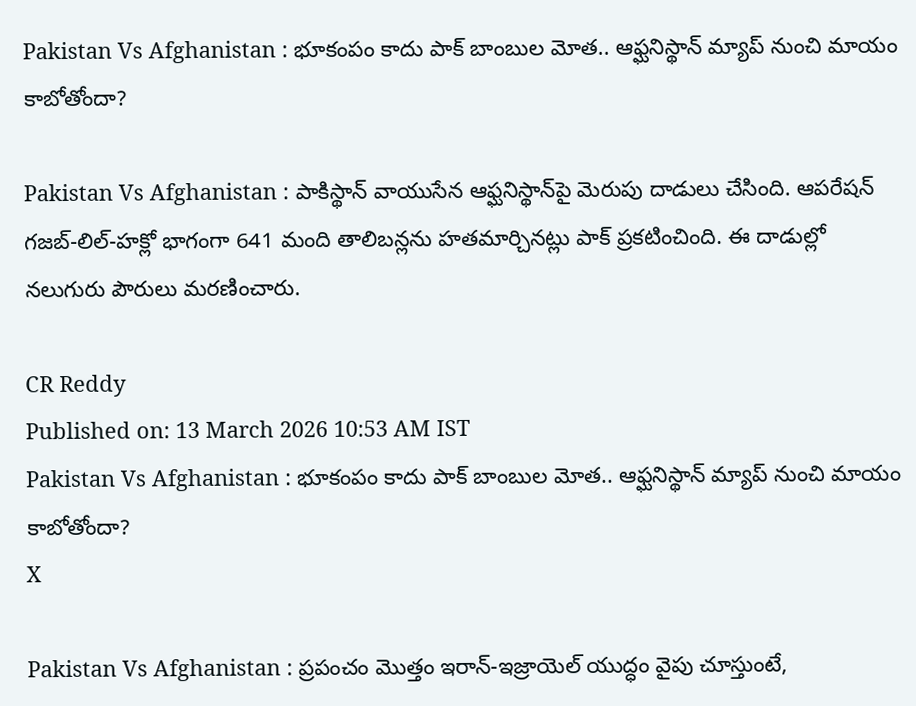Pakistan Vs Afghanistan : భూకంపం కాదు పాక్ బాంబుల మోత.. ఆఫ్ఘనిస్థాన్ మ్యాప్ నుంచి మాయం కాబోతోందా?

Pakistan Vs Afghanistan : పాకిస్థాన్ వాయుసేన ఆఫ్ఘనిస్థాన్‌పై మెరుపు దాడులు చేసింది. ఆపరేషన్ గజబ్-లిల్-హక్లో భాగంగా 641 మంది తాలిబన్లను హతమార్చినట్లు పాక్ ప్రకటించింది. ఈ దాడుల్లో నలుగురు పౌరులు మరణించారు.

CR Reddy
Published on: 13 March 2026 10:53 AM IST
Pakistan Vs Afghanistan : భూకంపం కాదు పాక్ బాంబుల మోత.. ఆఫ్ఘనిస్థాన్ మ్యాప్ నుంచి మాయం కాబోతోందా?
X

Pakistan Vs Afghanistan : ప్రపంచం మొత్తం ఇరాన్-ఇజ్రాయెల్ యుద్ధం వైపు చూస్తుంటే,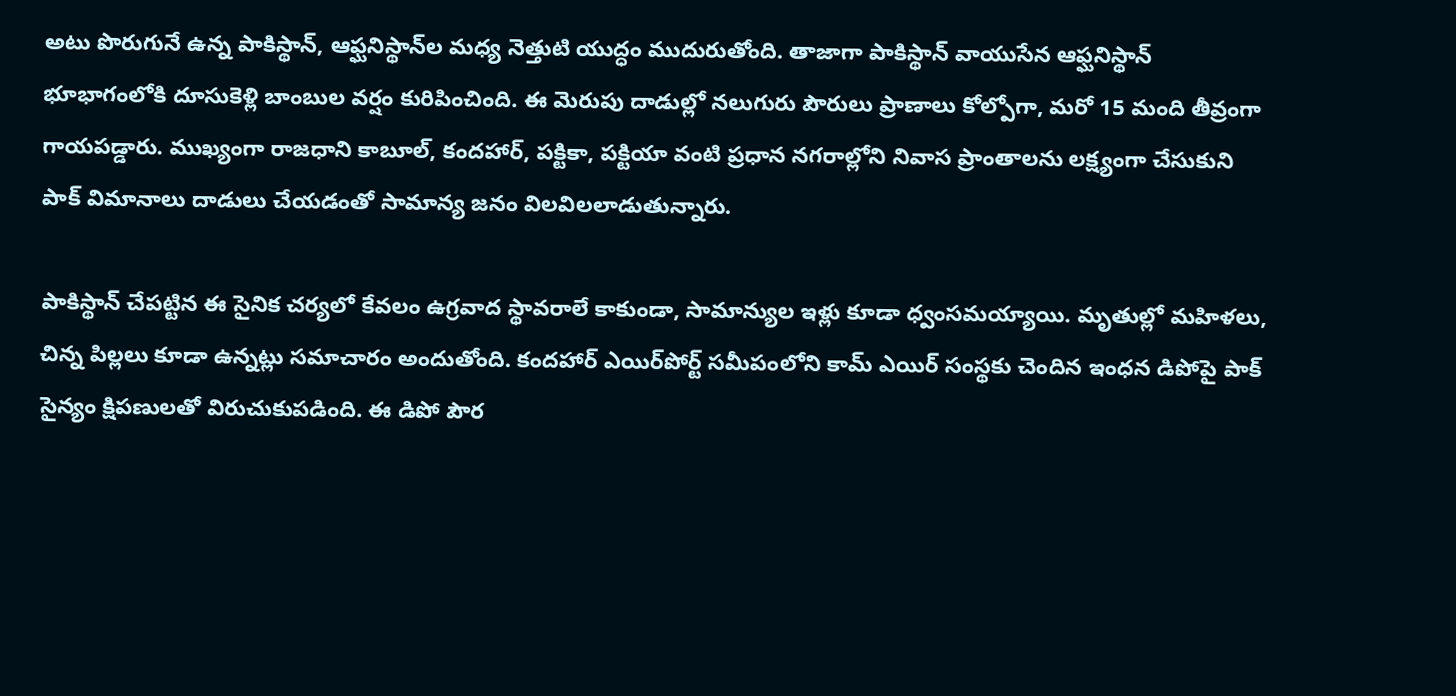అటు పొరుగునే ఉన్న పాకిస్థాన్, ఆఫ్ఘనిస్థాన్‌ల మధ్య నెత్తుటి యుద్ధం ముదురుతోంది. తాజాగా పాకిస్థాన్ వాయుసేన ఆఫ్ఘనిస్థాన్ భూభాగంలోకి దూసుకెళ్లి బాంబుల వర్షం కురిపించింది. ఈ మెరుపు దాడుల్లో నలుగురు పౌరులు ప్రాణాలు కోల్పోగా, మరో 15 మంది తీవ్రంగా గాయపడ్డారు. ముఖ్యంగా రాజధాని కాబూల్, కందహార్, పక్టికా, పక్టియా వంటి ప్రధాన నగరాల్లోని నివాస ప్రాంతాలను లక్ష్యంగా చేసుకుని పాక్ విమానాలు దాడులు చేయడంతో సామాన్య జనం విలవిలలాడుతున్నారు.

పాకిస్థాన్ చేపట్టిన ఈ సైనిక చర్యలో కేవలం ఉగ్రవాద స్థావరాలే కాకుండా, సామాన్యుల ఇళ్లు కూడా ధ్వంసమయ్యాయి. మృతుల్లో మహిళలు, చిన్న పిల్లలు కూడా ఉన్నట్లు సమాచారం అందుతోంది. కందహార్ ఎయిర్‌పోర్ట్ సమీపంలోని కామ్ ఎయిర్ సంస్థకు చెందిన ఇంధన డిపోపై పాక్ సైన్యం క్షిపణులతో విరుచుకుపడింది. ఈ డిపో పౌర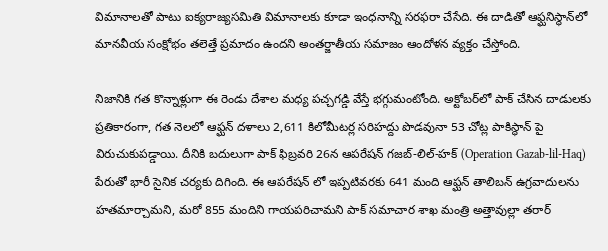విమానాలతో పాటు ఐక్యరాజ్యసమితి విమానాలకు కూడా ఇంధనాన్ని సరఫరా చేసేది. ఈ దాడితో ఆఫ్ఘనిస్థాన్‌లో మానవీయ సంక్షోభం తలెత్తే ప్రమాదం ఉందని అంతర్జాతీయ సమాజం ఆందోళన వ్యక్తం చేస్తోంది.

నిజానికి గత కొన్నాళ్లుగా ఈ రెండు దేశాల మధ్య పచ్చగడ్డి వేస్తే భగ్గుమంటోంది. అక్టోబర్‌లో పాక్ చేసిన దాడులకు ప్రతికారంగా, గత నెలలో ఆఫ్ఘన్ దళాలు 2,611 కిలోమీటర్ల సరిహద్దు పొడవునా 53 చోట్ల పాకిస్థాన్ పై విరుచుకుపడ్డాయి. దీనికి బదులుగా పాక్ ఫిబ్రవరి 26న ఆపరేషన్ గజబ్-లిల్-హక్ (Operation Gazab-lil-Haq) పేరుతో భారీ సైనిక చర్యకు దిగింది. ఈ ఆపరేషన్ లో ఇప్పటివరకు 641 మంది ఆఫ్ఘన్ తాలిబన్ ఉగ్రవాదులను హతమార్చామని, మరో 855 మందిని గాయపరిచామని పాక్ సమాచార శాఖ మంత్రి అత్తావుల్లా తరార్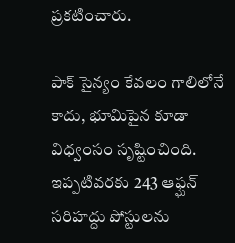ప్రకటించారు.

పాక్ సైన్యం కేవలం గాలిలోనే కాదు, భూమిపైన కూడా విధ్వంసం సృష్టించింది. ఇప్పటివరకు 243 ఆఫ్ఘన్ సరిహద్దు పోస్టులను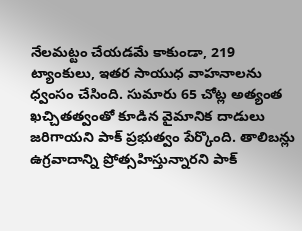నేలమట్టం చేయడమే కాకుండా, 219 ట్యాంకులు, ఇతర సాయుధ వాహనాలను ధ్వంసం చేసింది. సుమారు 65 చోట్ల అత్యంత ఖచ్చితత్వంతో కూడిన వైమానిక దాడులు జరిగాయని పాక్ ప్రభుత్వం పేర్కొంది. తాలిబన్లు ఉగ్రవాదాన్ని ప్రోత్సహిస్తున్నారని పాక్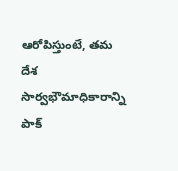ఆరోపిస్తుంటే, తమ దేశ సార్వభౌమాధికారాన్ని పాక్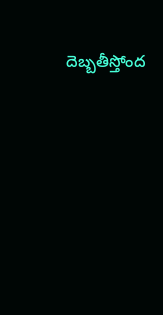దెబ్బతీస్తోంద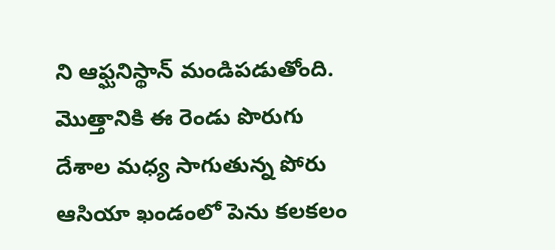ని ఆఫ్ఘనిస్థాన్ మండిపడుతోంది. మొత్తానికి ఈ రెండు పొరుగు దేశాల మధ్య సాగుతున్న పోరు ఆసియా ఖండంలో పెను కలకలం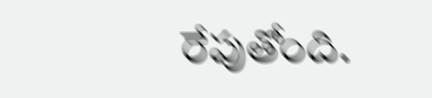రేపుతోంది.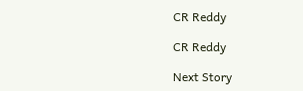CR Reddy

CR Reddy

Next Story